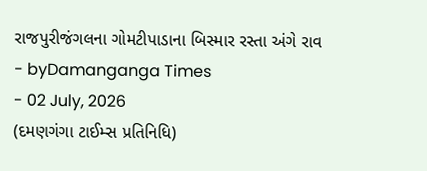રાજપુરીજંગલના ગોમટીપાડાના બિસ્માર રસ્તા અંગે રાવ
- byDamanganga Times
- 02 July, 2026
(દમણગંગા ટાઈમ્સ પ્રતિનિધિ)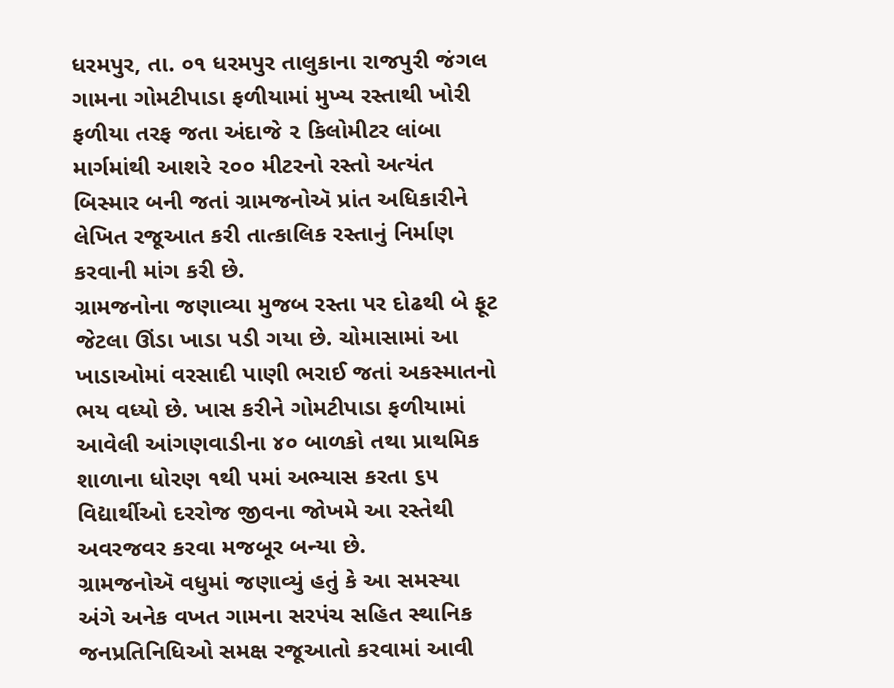ધરમપુર, તા. ૦૧ ધરમપુર તાલુકાના રાજપુરી જંગલ ગામના ગોમટીપાડા ફળીયામાં મુખ્ય રસ્તાથી ખોરી ફળીયા તરફ જતા અંદાજે ૨ કિલોમીટર લાંબા માર્ગમાંથી આશરે ૨૦૦ મીટરનો રસ્તો અત્યંત બિસ્માર બની જતાં ગ્રામજનોઍ પ્રાંત અધિકારીને લેખિત રજૂઆત કરી તાત્કાલિક રસ્તાનું નિર્માણ કરવાની માંગ કરી છે.
ગ્રામજનોના જણાવ્યા મુજબ રસ્તા પર દોઢથી બે ફૂટ જેટલા ઊંડા ખાડા પડી ગયા છે. ચોમાસામાં આ ખાડાઓમાં વરસાદી પાણી ભરાઈ જતાં અકસ્માતનો ભય વધ્યો છે. ખાસ કરીને ગોમટીપાડા ફળીયામાં આવેલી આંગણવાડીના ૪૦ બાળકો તથા પ્રાથમિક શાળાના ધોરણ ૧થી ૫માં અભ્યાસ કરતા ૬૫ વિદ્યાર્થીઓ દરરોજ જીવના જોખમે આ રસ્તેથી અવરજવર કરવા મજબૂર બન્યા છે.
ગ્રામજનોઍ વધુમાં જણાવ્યું હતું કે આ સમસ્યા અંગે અનેક વખત ગામના સરપંચ સહિત સ્થાનિક જનપ્રતિનિધિઓ સમક્ષ રજૂઆતો કરવામાં આવી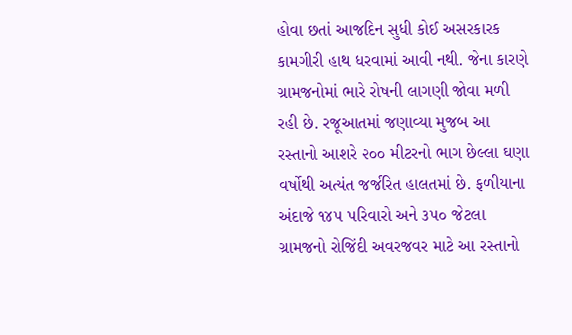હોવા છતાં આજદિન સુધી કોઈ અસરકારક કામગીરી હાથ ધરવામાં આવી નથી. જેના કારણે ગ્રામજનોમાં ભારે રોષની લાગણી જોવા મળી રહી છે. રજૂઆતમાં જણાવ્યા મુજબ આ રસ્તાનો આશરે ૨૦૦ મીટરનો ભાગ છેલ્લા ઘણા વર્ષોથી અત્યંત જર્જરિત હાલતમાં છે. ફળીયાના અંદાજે ૧૪૫ પરિવારો અને ૩૫૦ જેટલા ગ્રામજનો રોજિંદી અવરજવર માટે આ રસ્તાનો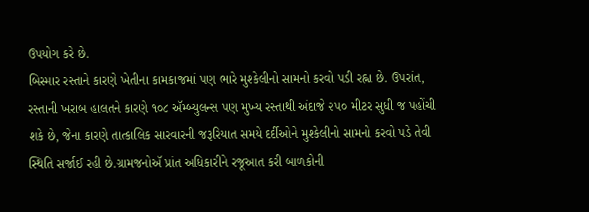ઉપયોગ કરે છે.
બિસ્માર રસ્તાને કારણે ખેતીના કામકાજમાં પણ ભારે મુશ્કેલીનો સામનો કરવો પડી રહ્ના છે. ઉપરાંત, રસ્તાની ખરાબ હાલતને કારણે ૧૦૮ ઍમ્બ્યુલન્સ પણ મુખ્ય રસ્તાથી અંદાજે ૨૫૦ મીટર સુધી જ પહોંચી શકે છે, જેના કારણે તાત્કાલિક સારવારની જરૂરિયાત સમયે દર્દીઓને મુશ્કેલીનો સામનો કરવો પડે તેવી સ્થિતિ સર્જાઈ રહી છે.ગ્રામજનોઍ પ્રાંત અધિકારીને રજૂઆત કરી બાળકોની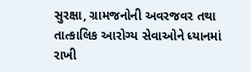સુરક્ષા, ગ્રામજનોની અવરજવર તથા તાત્કાલિક આરોગ્ય સેવાઓને ધ્યાનમાં રાખી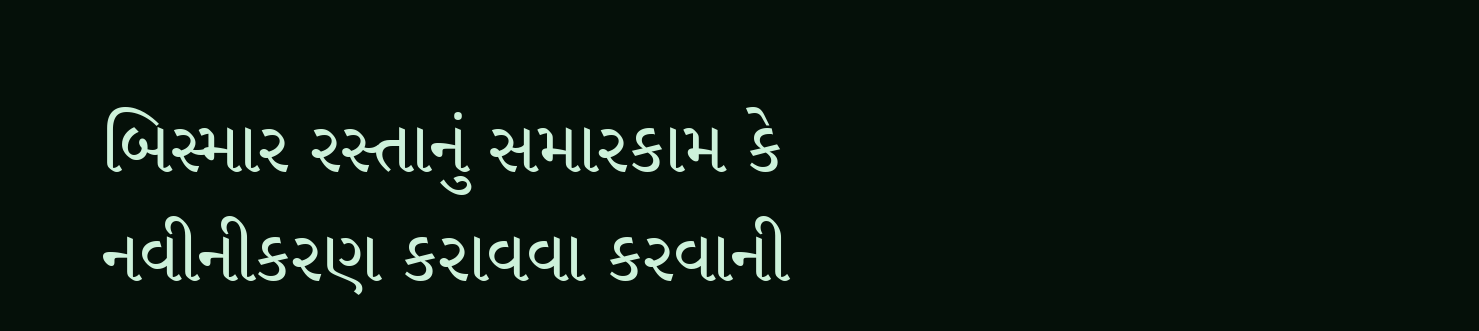બિસ્માર રસ્તાનું સમારકામ કે નવીનીકરણ કરાવવા કરવાની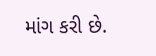માંગ કરી છે.